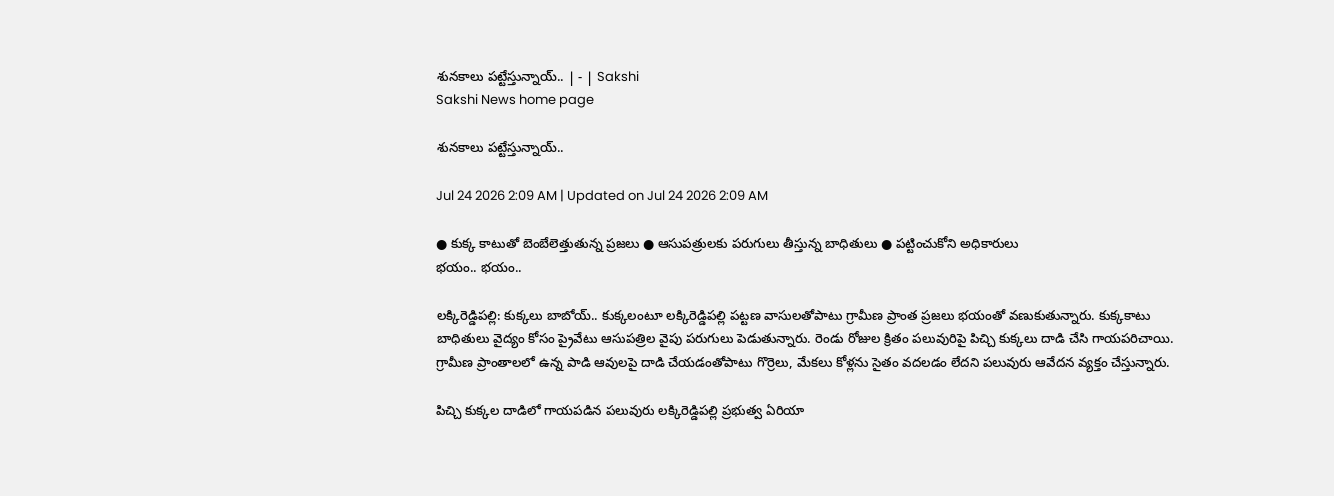శునకాలు పట్టేస్తున్నాయ్‌.. | - | Sakshi
Sakshi News home page

శునకాలు పట్టేస్తున్నాయ్‌..

Jul 24 2026 2:09 AM | Updated on Jul 24 2026 2:09 AM

● కుక్క కాటుతో బెంబేలెత్తుతున్న ప్రజలు ● ఆసుపత్రులకు పరుగులు తీస్తున్న బాధితులు ● పట్టించుకోని అధికారులు
భయం.. భయం..

లక్కిరెడ్డిపల్లి: కుక్కలు బాబోయ్‌.. కుక్కలంటూ లక్కిరెడ్డిపల్లి పట్టణ వాసులతోపాటు గ్రామీణ ప్రాంత ప్రజలు భయంతో వణుకుతున్నారు. కుక్కకాటు బాధితులు వైద్యం కోసం ప్రైవేటు ఆసుపత్రిల వైపు పరుగులు పెడుతున్నారు. రెండు రోజుల క్రితం పలువురిపై పిచ్చి కుక్కలు దాడి చేసి గాయపరిచాయి. గ్రామీణ ప్రాంతాలలో ఉన్న పాడి ఆవులపై దాడి చేయడంతోపాటు గొర్రెలు, మేకలు కోళ్లను సైతం వదలడం లేదని పలువురు ఆవేదన వ్యక్తం చేస్తున్నారు.

పిచ్చి కుక్కల దాడిలో గాయపడిన పలువురు లక్కిరెడ్డిపల్లి ప్రభుత్వ ఏరియా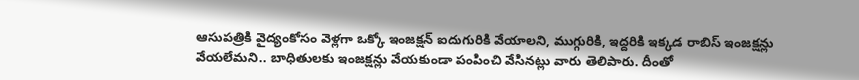ఆసుపత్రికి వైద్యంకోసం వెళ్లగా ఒక్కో ఇంజక్షన్‌ ఐదుగురికి వేయాలని, ముగ్గురికి, ఇద్దరికి ఇక్కడ రాబిస్‌ ఇంజక్షన్లు వేయలేమని.. బాధితులకు ఇంజక్షన్లు వేయకుండా పంపించి వేసినట్లు వారు తెలిపారు. దీంతో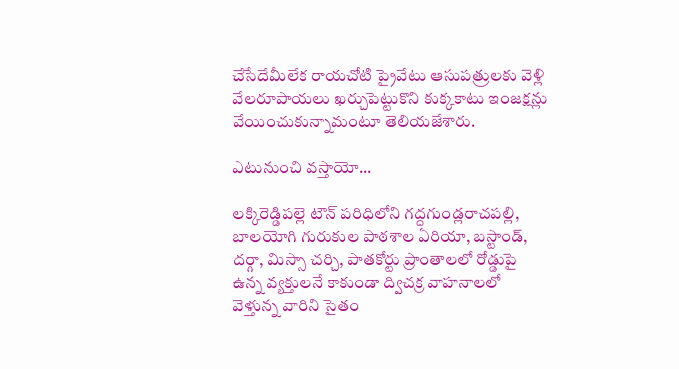చేసేదేమీలేక రాయచోటి ప్రైవేటు ఆసుపత్రులకు వెళ్లి వేలరూపాయలు ఖర్చుపెట్టుకొని కుక్కకాటు ఇంజక్షన్లు వేయించుకున్నామంటూ తెలియజేశారు.

ఎటునుంచి వస్తాయో...

లక్కిరెడ్డిపల్లె టౌన్‌ పరిధిలోని గద్దగుండ్లరాచపల్లి, బాలయోగి గురుకుల పాఠశాల ఏరియా, బస్టాండ్‌, దర్గా, మిస్సా చర్చి, పాతకోర్టు ప్రాంతాలలో రోడ్డుపై ఉన్న వ్యక్తులనే కాకుండా ద్విచక్ర వాహనాలలో వెళ్తున్న వారిని సైతం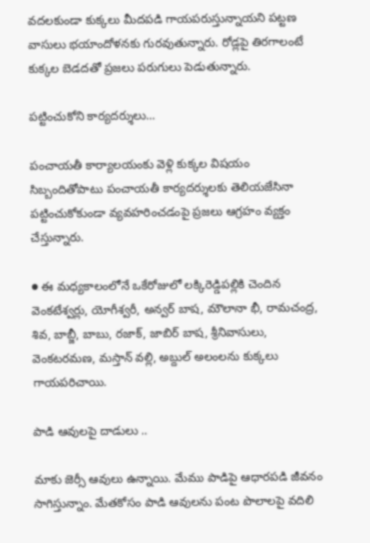వదలకుండా కుక్కలు మీదపడి గాయపరుస్తున్నాయని పట్టణ వాసులు భయాందోళనకు గురవుతున్నారు. రోడ్లపై తిరగాలంటే కుక్కల బెడదతో ప్రజలు పరుగులు పెడుతున్నారు.

పట్టించుకోని కార్యదర్శులు...

పంచాయతీ కార్యాలయంకు వెళ్లి కుక్కల విషయం సిబ్బందితోపాటు పంచాయతీ కార్యదర్శులకు తెలియజేసినా పట్టించుకోకుండా వ్యవహరించడంపై ప్రజలు ఆగ్రహం వ్యక్తం చేస్తున్నారు.

● ఈ మధ్యకాలంలోనే ఒకేరోజులో లక్కిరెడ్డిపల్లికి చెందిన వెంకటేశ్వర్లు, యోగీశ్వరీ, అన్వర్‌ బాష, మౌలానా భీ, రామచంద్ర, శివ, బాబ్జీ, బాబు, రజాక్‌, జాబిర్‌ బాష, శ్రీనివాసులు, వెంకటరమణ, మస్తాన్‌ వల్లి, అబ్దుల్‌ అలంలను కుక్కలు గాయపరిచాయి.

పాడి ఆవులపై దాడులు ..

మాకు జెర్సీ ఆవులు ఉన్నాయి. మేము పాడిపై ఆధారపడి జీవనం సాగిస్తున్నాం. మేతకోసం పాడి ఆవులను పంట పొలాలపై వదిలి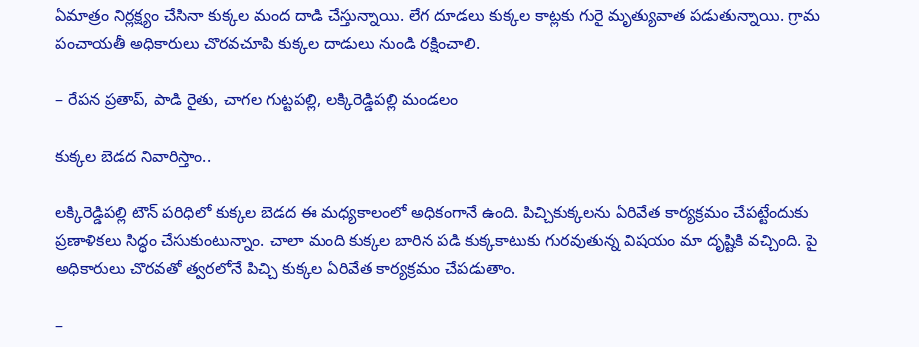ఏమాత్రం నిర్లక్ష్యం చేసినా కుక్కల మంద దాడి చేస్తున్నాయి. లేగ దూడలు కుక్కల కాట్లకు గురై మృత్యువాత పడుతున్నాయి. గ్రామ పంచాయతీ అధికారులు చొరవచూపి కుక్కల దాడులు నుండి రక్షించాలి.

– రేపన ప్రతాప్‌, పాడి రైతు, చాగల గుట్టపల్లి, లక్కిరెడ్డిపల్లి మండలం

కుక్కల బెడద నివారిస్తాం..

లక్కిరెడ్డిపల్లి టౌన్‌ పరిధిలో కుక్కల బెడద ఈ మధ్యకాలంలో అధికంగానే ఉంది. పిచ్చికుక్కలను ఏరివేత కార్యక్రమం చేపట్టేందుకు ప్రణాళికలు సిద్ధం చేసుకుంటున్నాం. చాలా మంది కుక్కల బారిన పడి కుక్కకాటుకు గురవుతున్న విషయం మా దృష్టికి వచ్చింది. పై అధికారులు చొరవతో త్వరలోనే పిచ్చి కుక్కల ఏరివేత కార్యక్రమం చేపడుతాం.

–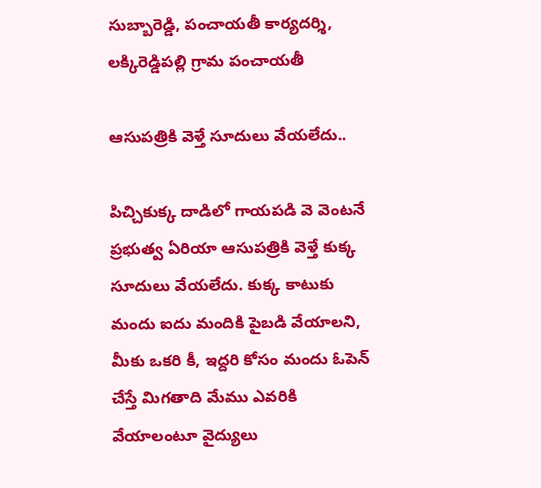సుబ్బారెడ్డి, పంచాయతీ కార్యదర్శి, లక్కిరెడ్డిపల్లి గ్రామ పంచాయతీ

ఆసుపత్రికి వెళ్తే సూదులు వేయలేదు..

పిచ్చికుక్క దాడిలో గాయపడి వె వెంటనే ప్రభుత్వ ఏరియా ఆసుపత్రికి వెళ్తే కుక్క సూదులు వేయలేదు. కుక్క కాటుకు మందు ఐదు మందికి పైబడి వేయాలని, మీకు ఒకరి కీ, ఇద్దరి కోసం మందు ఓపెన్‌ చేస్తే మిగతాది మేము ఎవరికి వేయాలంటూ వైద్యులు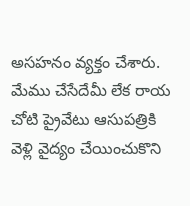అసహనం వ్యక్తం చేశారు. మేము చేసేదేమీ లేక రాయ చోటి ప్రైవేటు ఆసుపత్రికి వెళ్లి వైద్యం చేయించుకొని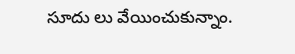సూదు లు వేయించుకున్నాం.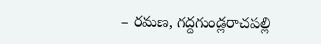– రమణ, గద్దగుండ్లరాచపల్లి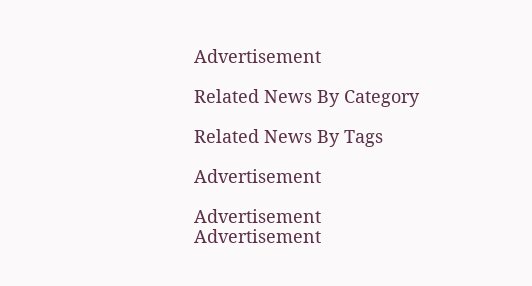Advertisement

Related News By Category

Related News By Tags

Advertisement

Advertisement
Advertisement